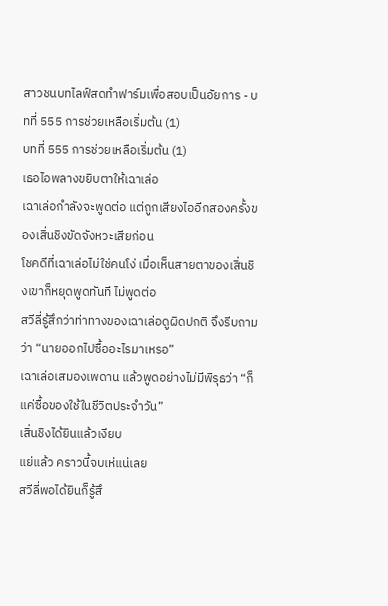สาวชนบทไลฟ์สดทำฟาร์มเพื่อสอบเป็นอัยการ - บทที่ 555 การช่วยเหลือเริ่มต้น (1)
บทที่ 555 การช่วยเหลือเริ่มต้น (1)
เธอไอพลางขยิบตาให้เฉาเล่อ
เฉาเล่อกำลังจะพูดต่อ แต่ถูกเสียงไออีกสองครั้งของเสิ่นชิงขัดจังหวะเสียก่อน
โชคดีที่เฉาเล่อไม่ใช่คนโง่ เมื่อเห็นสายตาของเสิ่นชิงเขาก็หยุดพูดทันที ไม่พูดต่อ
สวีลี่รู้สึกว่าท่าทางของเฉาเล่อดูผิดปกติ จึงรีบถามว่า “นายออกไปซื้ออะไรมาเหรอ”
เฉาเล่อเสมองเพดาน แล้วพูดอย่างไม่มีพิรุธว่า “ก็แค่ซื้อของใช้ในชีวิตประจำวัน”
เสิ่นชิงได้ยินแล้วเงียบ
แย่แล้ว คราวนี้จบเห่แน่เลย
สวีลี่พอได้ยินก็รู้สึ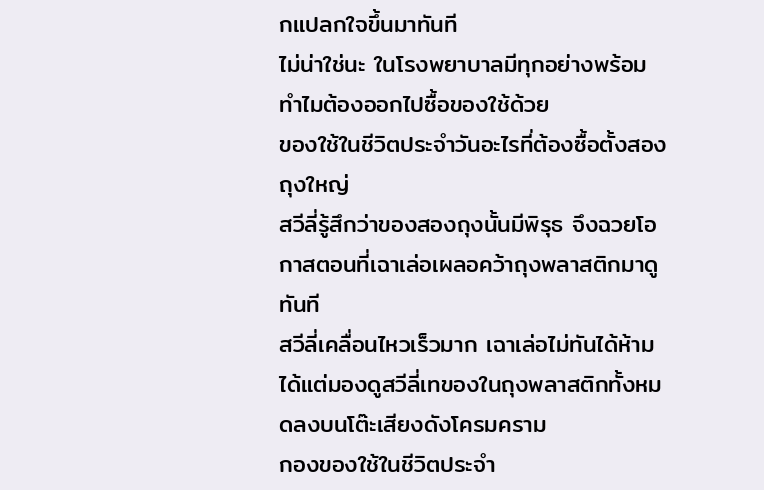กแปลกใจขึ้นมาทันที
ไม่น่าใช่นะ ในโรงพยาบาลมีทุกอย่างพร้อม ทำไมต้องออกไปซื้อของใช้ด้วย
ของใช้ในชีวิตประจำวันอะไรที่ต้องซื้อตั้งสองถุงใหญ่
สวีลี่รู้สึกว่าของสองถุงนั้นมีพิรุธ จึงฉวยโอกาสตอนที่เฉาเล่อเผลอคว้าถุงพลาสติกมาดูทันที
สวีลี่เคลื่อนไหวเร็วมาก เฉาเล่อไม่ทันได้ห้าม ได้แต่มองดูสวีลี่เทของในถุงพลาสติกทั้งหมดลงบนโต๊ะเสียงดังโครมคราม
กองของใช้ในชีวิตประจำ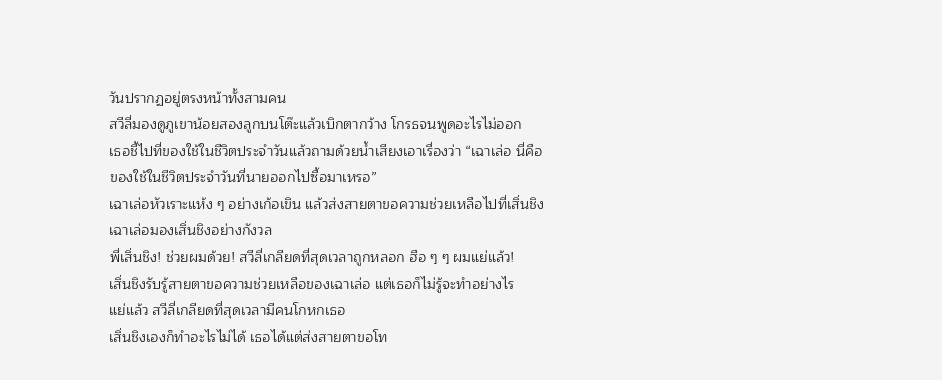วันปรากฏอยู่ตรงหน้าทั้งสามคน
สวีลี่มองดูภูเขาน้อยสองลูกบนโต๊ะแล้วเบิกตากว้าง โกรธจนพูดอะไรไม่ออก
เธอชี้ไปที่ของใช้ในชีวิตประจำวันแล้วถามด้วยน้ำเสียงเอาเรื่องว่า “เฉาเล่อ นี่คือของใช้ในชีวิตประจำวันที่นายออกไปซื้อมาเหรอ”
เฉาเล่อหัวเราะแห้ง ๆ อย่างเก้อเขิน แล้วส่งสายตาขอความช่วยเหลือไปที่เสิ่นชิง
เฉาเล่อมองเสิ่นชิงอย่างกังวล
พี่เสิ่นชิง! ช่วยผมด้วย! สวีลี่เกลียดที่สุดเวลาถูกหลอก ฮือ ๆ ๆ ผมแย่แล้ว!
เสิ่นชิงรับรู้สายตาขอความช่วยเหลือของเฉาเล่อ แต่เธอก็ไม่รู้จะทำอย่างไร
แย่แล้ว สวีลี่เกลียดที่สุดเวลามีคนโกหกเธอ
เสิ่นชิงเองก็ทำอะไรไม่ได้ เธอได้แต่ส่งสายตาขอโท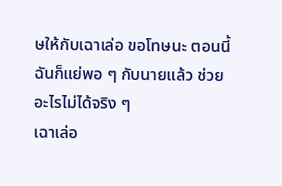ษให้กับเฉาเล่อ ขอโทษนะ ตอนนี้ฉันก็แย่พอ ๆ กับนายแล้ว ช่วยอะไรไม่ได้จริง ๆ
เฉาเล่อ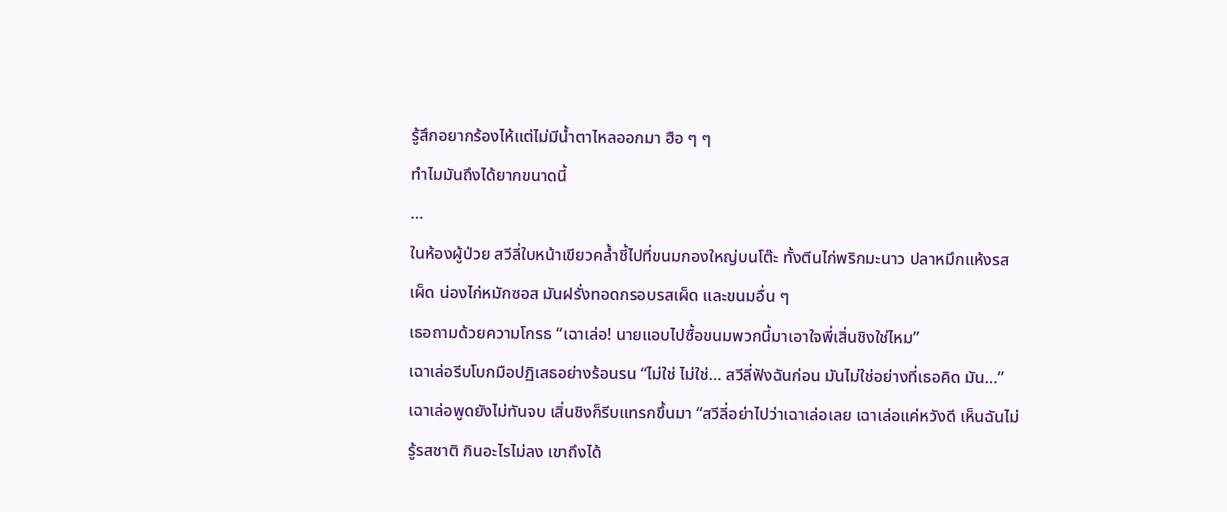รู้สึกอยากร้องไห้แต่ไม่มีน้ำตาไหลออกมา ฮือ ๆ ๆ
ทำไมมันถึงได้ยากขนาดนี้
…
ในห้องผู้ป่วย สวีลี่ใบหน้าเขียวคล้ำชี้ไปที่ขนมกองใหญ่บนโต๊ะ ทั้งตีนไก่พริกมะนาว ปลาหมึกแห้งรสเผ็ด น่องไก่หมักซอส มันฝรั่งทอดกรอบรสเผ็ด และขนมอื่น ๆ
เธอถามด้วยความโกรธ “เฉาเล่อ! นายแอบไปซื้อขนมพวกนี้มาเอาใจพี่เสิ่นชิงใช่ไหม”
เฉาเล่อรีบโบกมือปฏิเสธอย่างร้อนรน “ไม่ใช่ ไม่ใช่… สวีลี่ฟังฉันก่อน มันไม่ใช่อย่างที่เธอคิด มัน…”
เฉาเล่อพูดยังไม่ทันจบ เสิ่นชิงก็รีบแทรกขึ้นมา “สวีลี่อย่าไปว่าเฉาเล่อเลย เฉาเล่อแค่หวังดี เห็นฉันไม่รู้รสชาติ กินอะไรไม่ลง เขาถึงได้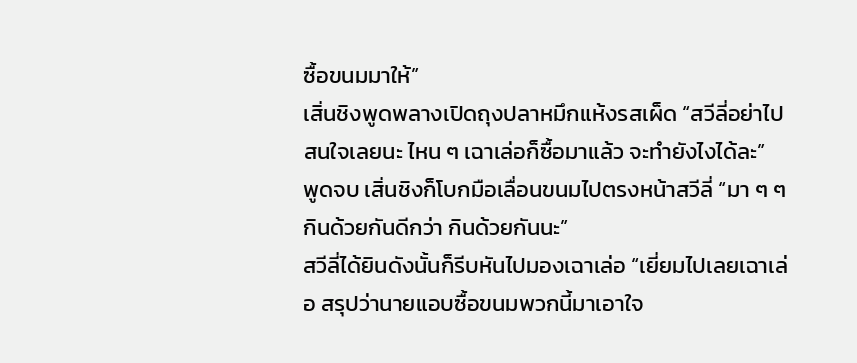ซื้อขนมมาให้”
เสิ่นชิงพูดพลางเปิดถุงปลาหมึกแห้งรสเผ็ด “สวีลี่อย่าไปสนใจเลยนะ ไหน ๆ เฉาเล่อก็ซื้อมาแล้ว จะทำยังไงได้ละ”
พูดจบ เสิ่นชิงก็โบกมือเลื่อนขนมไปตรงหน้าสวีลี่ “มา ๆ ๆ กินด้วยกันดีกว่า กินด้วยกันนะ”
สวีลี่ได้ยินดังนั้นก็รีบหันไปมองเฉาเล่อ “เยี่ยมไปเลยเฉาเล่อ สรุปว่านายแอบซื้อขนมพวกนี้มาเอาใจ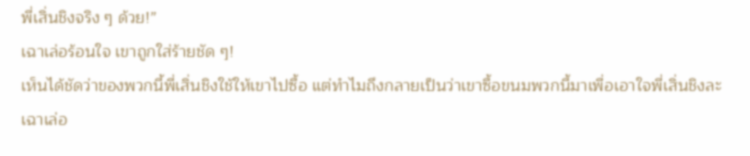พี่เสิ่นชิงจริง ๆ ด้วย!”
เฉาเล่อร้อนใจ เขาถูกใส่ร้ายชัด ๆ!
เห็นได้ชัดว่าของพวกนี้พี่เสิ่นชิงใช้ให้เขาไปซื้อ แต่ทำไมถึงกลายเป็นว่าเขาซื้อขนมพวกนี้มาเพื่อเอาใจพี่เสิ่นชิงละ
เฉาเล่อ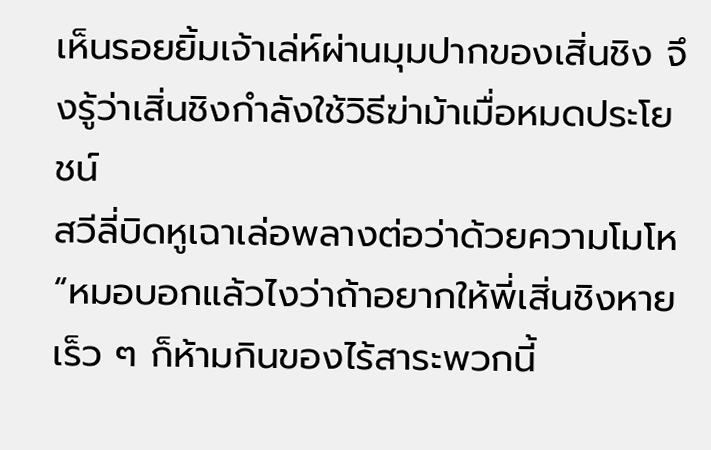เห็นรอยยิ้มเจ้าเล่ห์ผ่านมุมปากของเสิ่นชิง จึงรู้ว่าเสิ่นชิงกำลังใช้วิธีฆ่าม้าเมื่อหมดประโยชน์
สวีลี่บิดหูเฉาเล่อพลางต่อว่าด้วยความโมโห “หมอบอกแล้วไงว่าถ้าอยากให้พี่เสิ่นชิงหายเร็ว ๆ ก็ห้ามกินของไร้สาระพวกนี้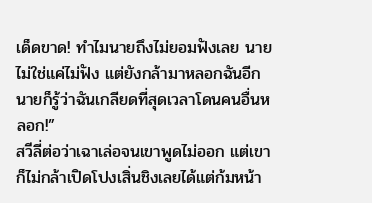เด็ดขาด! ทำไมนายถึงไม่ยอมฟังเลย นายไม่ใช่แค่ไม่ฟัง แต่ยังกล้ามาหลอกฉันอีก นายก็รู้ว่าฉันเกลียดที่สุดเวลาโดนคนอื่นหลอก!”
สวีลี่ต่อว่าเฉาเล่อจนเขาพูดไม่ออก แต่เขาก็ไม่กล้าเปิดโปงเสิ่นชิงเลยได้แต่ก้มหน้า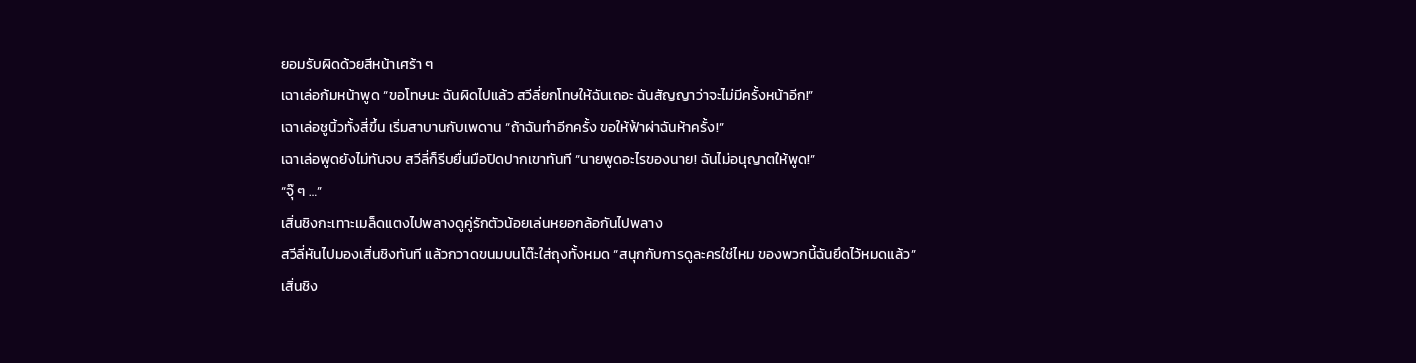ยอมรับผิดด้วยสีหน้าเศร้า ๆ
เฉาเล่อก้มหน้าพูด “ขอโทษนะ ฉันผิดไปแล้ว สวีลี่ยกโทษให้ฉันเถอะ ฉันสัญญาว่าจะไม่มีครั้งหน้าอีก!”
เฉาเล่อชูนิ้วทั้งสี่ขึ้น เริ่มสาบานกับเพดาน “ถ้าฉันทำอีกครั้ง ขอให้ฟ้าผ่าฉันห้าครั้ง!”
เฉาเล่อพูดยังไม่ทันจบ สวีลี่ก็รีบยื่นมือปิดปากเขาทันที “นายพูดอะไรของนาย! ฉันไม่อนุญาตให้พูด!”
“จุ๊ ๆ …”
เสิ่นชิงกะเทาะเมล็ดแตงไปพลางดูคู่รักตัวน้อยเล่นหยอกล้อกันไปพลาง
สวีลี่หันไปมองเสิ่นชิงทันที แล้วกวาดขนมบนโต๊ะใส่ถุงทั้งหมด “สนุกกับการดูละครใช่ไหม ของพวกนี้ฉันยึดไว้หมดแล้ว”
เสิ่นชิง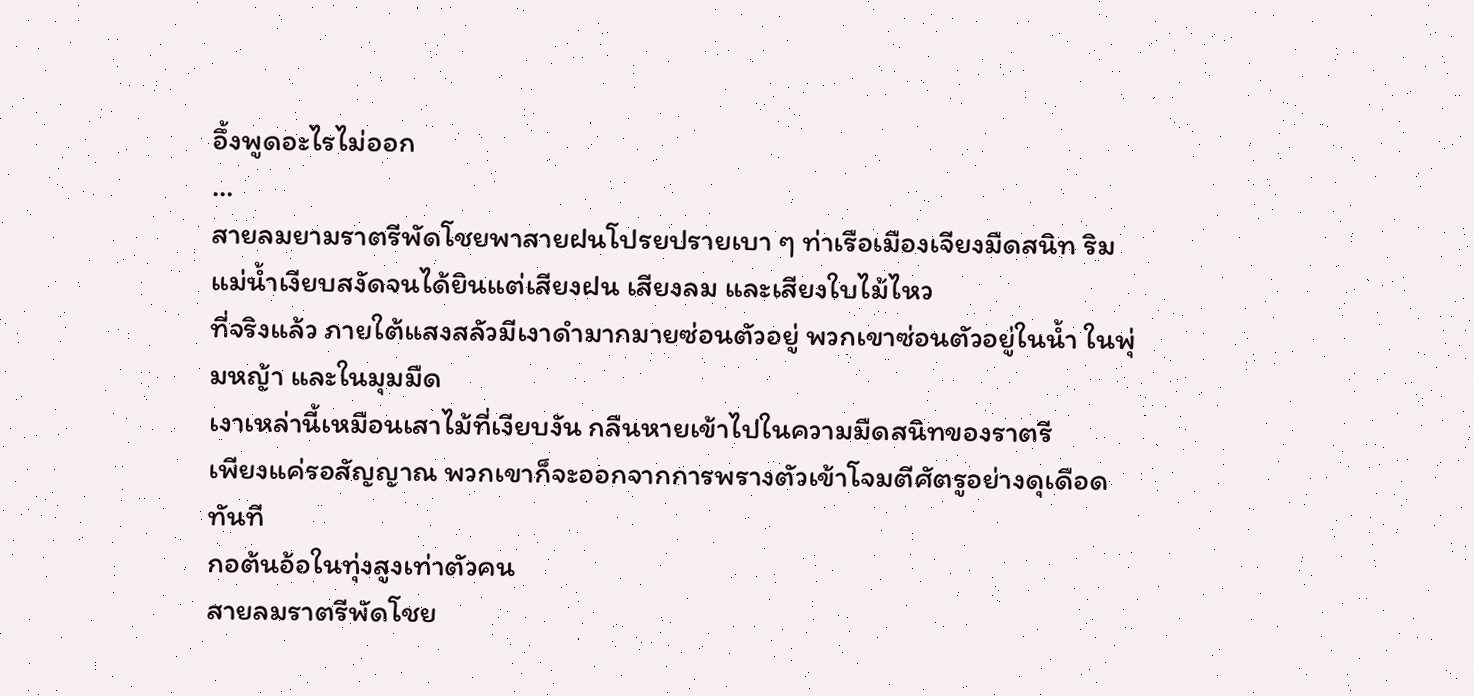อึ้งพูดอะไรไม่ออก
…
สายลมยามราตรีพัดโชยพาสายฝนโปรยปรายเบา ๆ ท่าเรือเมืองเจียงมืดสนิท ริมแม่น้ำเงียบสงัดจนได้ยินแต่เสียงฝน เสียงลม และเสียงใบไม้ไหว
ที่จริงแล้ว ภายใต้แสงสลัวมีเงาดำมากมายซ่อนตัวอยู่ พวกเขาซ่อนตัวอยู่ในน้ำ ในพุ่มหญ้า และในมุมมืด
เงาเหล่านี้เหมือนเสาไม้ที่เงียบงัน กลืนหายเข้าไปในความมืดสนิทของราตรี
เพียงแค่รอสัญญาณ พวกเขาก็จะออกจากการพรางตัวเข้าโจมตีศัตรูอย่างดุเดือดทันที
กอต้นอ้อในทุ่งสูงเท่าตัวคน
สายลมราตรีพัดโชย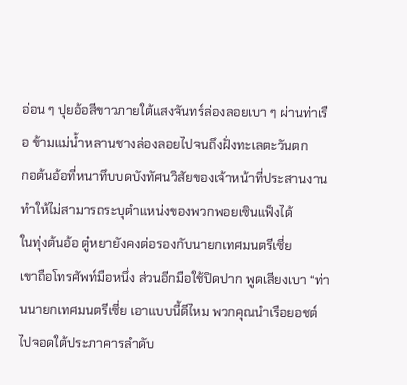อ่อน ๆ ปุยอ้อสีขาวภายใต้แสงจันทร์ล่องลอยเบา ๆ ผ่านท่าเรือ ข้ามแม่น้ำหลานชางล่องลอยไปจนถึงฝั่งทะเลตะวันตก
กอต้นอ้อที่หนาทึบบดบังทัศนวิสัยของเจ้าหน้าที่ประสานงาน ทำให้ไม่สามารถระบุตำแหน่งของพวกพอยเซินแฟ็งได้
ในทุ่งต้นอ้อ ตู๋หยายังคงต่อรองกับนายกเทศมนตรีเซี่ย
เขาถือโทรศัพท์มือหนึ่ง ส่วนอีกมือใช้ปิดปาก พูดเสียงเบา “ท่านนายกเทศมนตรีเซี่ย เอาแบบนี้ดีไหม พวกคุณนำเรือยอชต์ไปจอดใต้ประภาคารลำดับ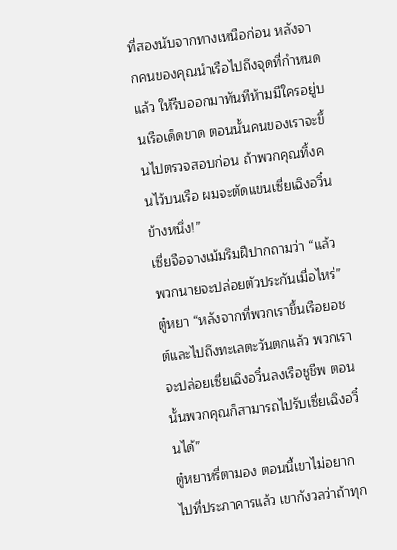ที่สองนับจากทางเหนือก่อน หลังจากคนของคุณนำเรือไปถึงจุดที่กำหนดแล้ว ให้รีบออกมาทันทีห้ามมีใครอยู่บนเรือเด็ดขาด ตอนนั้นคนของเราจะขึ้นไปตรวจสอบก่อน ถ้าพวกคุณทิ้งคนไว้บนเรือ ผมจะตัดแขนเซี่ยเฉิงอวิ๋นข้างหนึ่ง!”
เซี่ยจือจางเม้มริมฝีปากถามว่า “แล้วพวกนายจะปล่อยตัวประกันเมื่อไหร่”
ตู๋หยา “หลังจากที่พวกเราขึ้นเรือยอชต์และไปถึงทะเลตะวันตกแล้ว พวกเราจะปล่อยเซี่ยเฉิงอวิ๋นลงเรือชูชีพ ตอนนั้นพวกคุณก็สามารถไปรับเซี่ยเฉิงอวิ๋นได้”
ตู๋หยาหรี่ตามอง ตอนนี้เขาไม่อยากไปที่ประภาคารแล้ว เขากังวลว่าถ้าทุก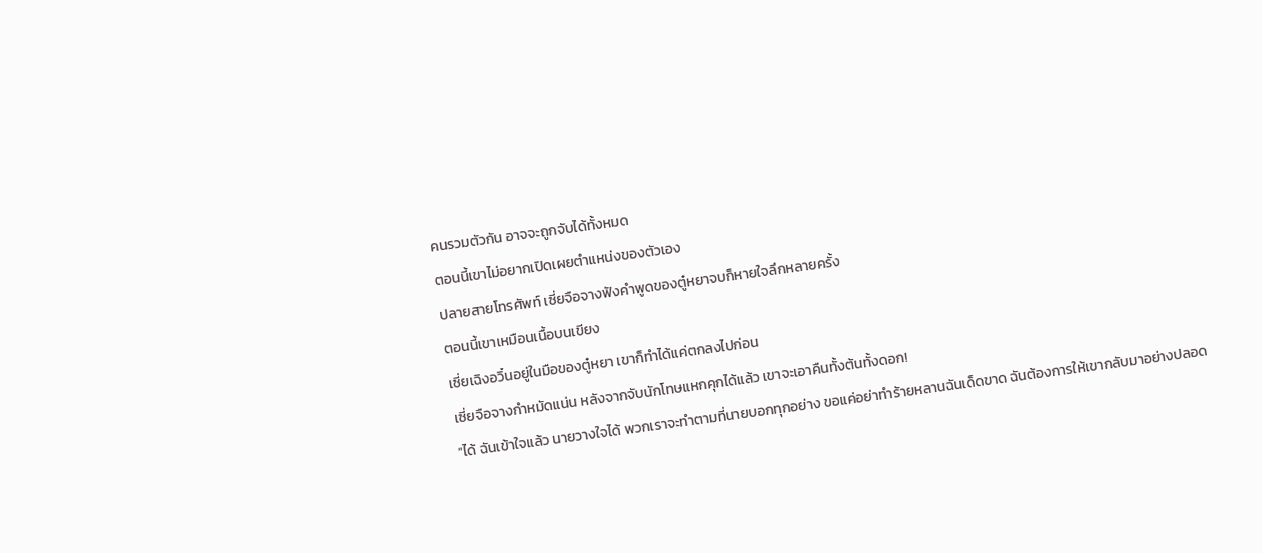คนรวมตัวกัน อาจจะถูกจับได้ทั้งหมด
ตอนนี้เขาไม่อยากเปิดเผยตำแหน่งของตัวเอง
ปลายสายโทรศัพท์ เซี่ยจือจางฟังคำพูดของตู๋หยาจบก็หายใจลึกหลายครั้ง
ตอนนี้เขาเหมือนเนื้อบนเขียง
เซี่ยเฉิงอวิ๋นอยู่ในมือของตู๋หยา เขาก็ทำได้แค่ตกลงไปก่อน
เซี่ยจือจางกำหมัดแน่น หลังจากจับนักโทษแหกคุกได้แล้ว เขาจะเอาคืนทั้งต้นทั้งดอก!
“ได้ ฉันเข้าใจแล้ว นายวางใจได้ พวกเราจะทำตามที่นายบอกทุกอย่าง ขอแค่อย่าทำร้ายหลานฉันเด็ดขาด ฉันต้องการให้เขากลับมาอย่างปลอด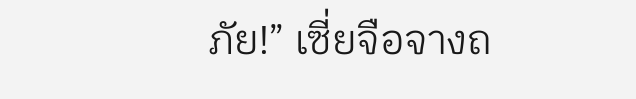ภัย!” เซี่ยจือจางถ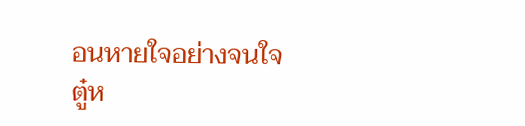อนหายใจอย่างจนใจ
ตู๋ห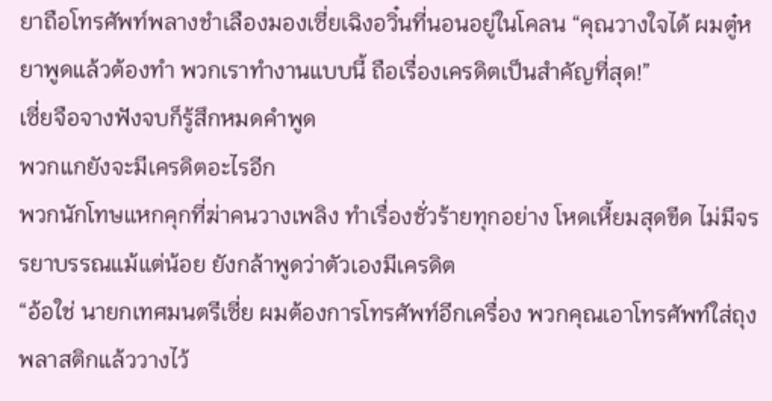ยาถือโทรศัพท์พลางชำเลืองมองเซี่ยเฉิงอวิ๋นที่นอนอยู่ในโคลน “คุณวางใจได้ ผมตู๋หยาพูดแล้วต้องทำ พวกเราทำงานแบบนี้ ถือเรื่องเครดิตเป็นสำคัญที่สุด!”
เซี่ยจือจางฟังจบก็รู้สึกหมดคำพูด
พวกแกยังจะมีเครดิตอะไรอีก
พวกนักโทษแหกคุกที่ฆ่าคนวางเพลิง ทำเรื่องชั่วร้ายทุกอย่าง โหดเหี้ยมสุดขีด ไม่มีจรรยาบรรณแม้แต่น้อย ยังกล้าพูดว่าตัวเองมีเครดิต
“อ้อใช่ นายกเทศมนตรีเซี่ย ผมต้องการโทรศัพท์อีกเครื่อง พวกคุณเอาโทรศัพท์ใส่ถุงพลาสติกแล้ววางไว้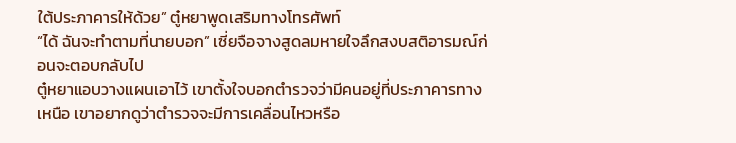ใต้ประภาคารให้ด้วย” ตู๋หยาพูดเสริมทางโทรศัพท์
“ได้ ฉันจะทำตามที่นายบอก” เซี่ยจือจางสูดลมหายใจลึกสงบสติอารมณ์ก่อนจะตอบกลับไป
ตู๋หยาแอบวางแผนเอาไว้ เขาตั้งใจบอกตำรวจว่ามีคนอยู่ที่ประภาคารทางเหนือ เขาอยากดูว่าตำรวจจะมีการเคลื่อนไหวหรือ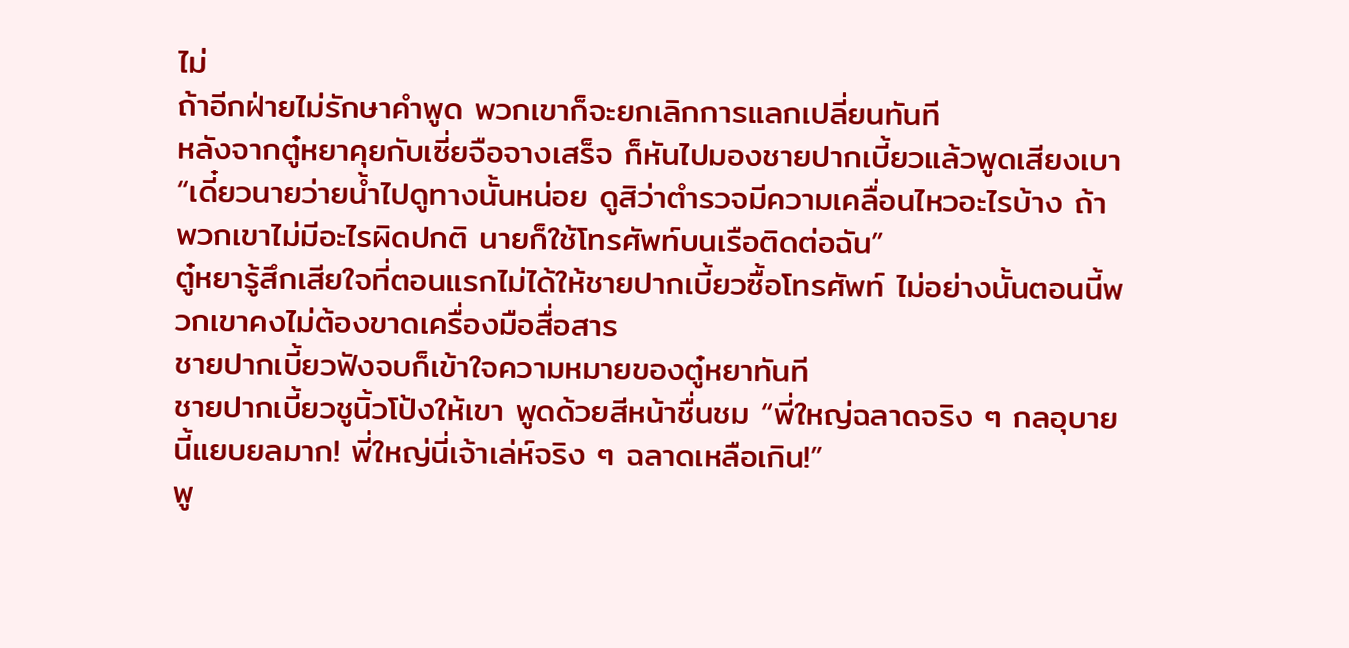ไม่
ถ้าอีกฝ่ายไม่รักษาคำพูด พวกเขาก็จะยกเลิกการแลกเปลี่ยนทันที
หลังจากตู๋หยาคุยกับเซี่ยจือจางเสร็จ ก็หันไปมองชายปากเบี้ยวแล้วพูดเสียงเบา
“เดี๋ยวนายว่ายน้ำไปดูทางนั้นหน่อย ดูสิว่าตำรวจมีความเคลื่อนไหวอะไรบ้าง ถ้าพวกเขาไม่มีอะไรผิดปกติ นายก็ใช้โทรศัพท์บนเรือติดต่อฉัน”
ตู๋หยารู้สึกเสียใจที่ตอนแรกไม่ได้ให้ชายปากเบี้ยวซื้อโทรศัพท์ ไม่อย่างนั้นตอนนี้พวกเขาคงไม่ต้องขาดเครื่องมือสื่อสาร
ชายปากเบี้ยวฟังจบก็เข้าใจความหมายของตู๋หยาทันที
ชายปากเบี้ยวชูนิ้วโป้งให้เขา พูดด้วยสีหน้าชื่นชม “พี่ใหญ่ฉลาดจริง ๆ กลอุบายนี้แยบยลมาก! พี่ใหญ่นี่เจ้าเล่ห์จริง ๆ ฉลาดเหลือเกิน!”
พู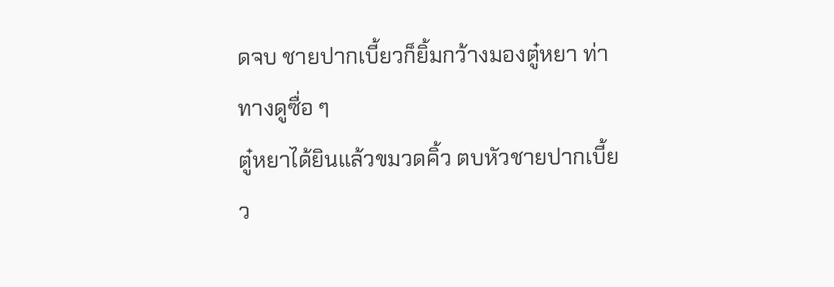ดจบ ชายปากเบี้ยวก็ยิ้มกว้างมองตู๋หยา ท่าทางดูซื่อ ๆ
ตู๋หยาได้ยินแล้วขมวดคิ้ว ตบหัวชายปากเบี้ยว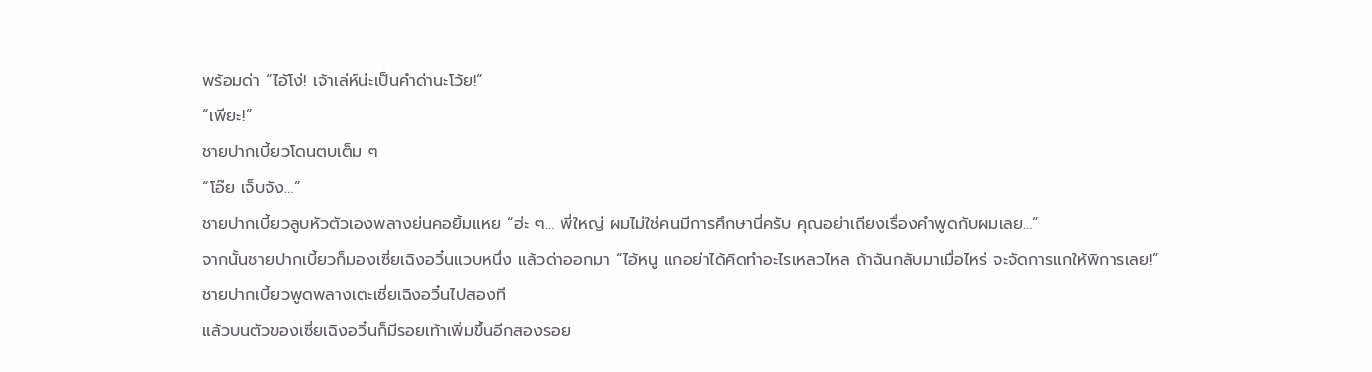พร้อมด่า “ไอ้โง่! เจ้าเล่ห์น่ะเป็นคำด่านะโว้ย!”
“เพียะ!”
ชายปากเบี้ยวโดนตบเต็ม ๆ
“โอ๊ย เจ็บจัง…”
ชายปากเบี้ยวลูบหัวตัวเองพลางย่นคอยิ้มแหย “ฮ่ะ ๆ… พี่ใหญ่ ผมไม่ใช่คนมีการศึกษานี่ครับ คุณอย่าเถียงเรื่องคำพูดกับผมเลย…”
จากนั้นชายปากเบี้ยวก็มองเซี่ยเฉิงอวิ๋นแวบหนึ่ง แล้วด่าออกมา “ไอ้หนู แกอย่าได้คิดทำอะไรเหลวไหล ถ้าฉันกลับมาเมื่อไหร่ จะจัดการแกให้พิการเลย!”
ชายปากเบี้ยวพูดพลางเตะเซี่ยเฉิงอวิ๋นไปสองที
แล้วบนตัวของเซี่ยเฉิงอวิ๋นก็มีรอยเท้าเพิ่มขึ้นอีกสองรอย